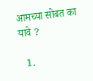आमच्या सोबत का यावे ?

  1.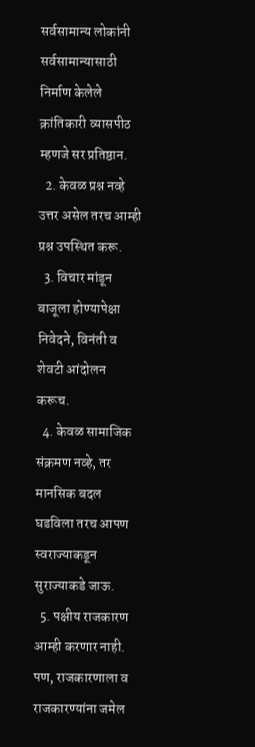सर्वसामान्य लोकांनी सर्वसामान्यासाठी निर्माण केलेले क्रांतिकारी व्यासपीठ म्हणजे सर प्रतिष्ठान.
  2. केवळ प्रश्न नव्हे उत्तर असेल तरच आम्ही प्रश्न उपस्थित करू.
  3. विचार मांडून बाजूला होण्यापेक्षा निवेदने, विनंती व शेवटी आंदोलन करूच.
  4. केवळ सामाजिक संक्रमण नव्हे, तर मानसिक बदल घडविला तरच आपण स्वराज्याकडून सुराज्याकडे जाऊ.
  5. पक्षीय राजकारण आम्ही करणार नाही. पण, राजकारणाला व राजकारण्यांना जमेल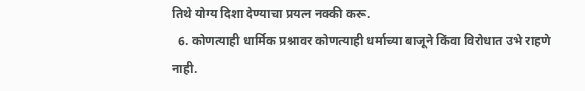तिथे योग्य दिशा देण्याचा प्रयत्न नक्की करू.
  6. कोणत्याही धार्मिक प्रश्नावर कोणत्याही धर्माच्या बाजूने किंवा विरोधात उभे राहणे नाही.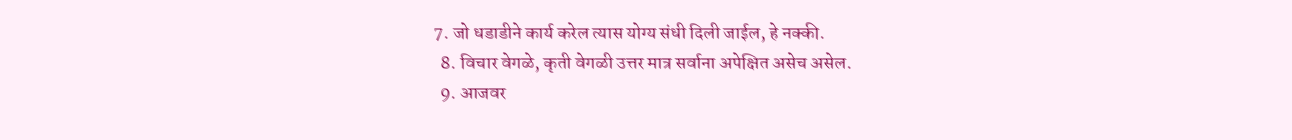7. जो धडाडीने कार्य करेल त्यास योग्य संधी दिली जाईल, हे नक्की.
  8. विचार वेगळे, कृती वेगळी उत्तर मात्र सर्वाना अपेक्षित असेच असेल.
  9. आजवर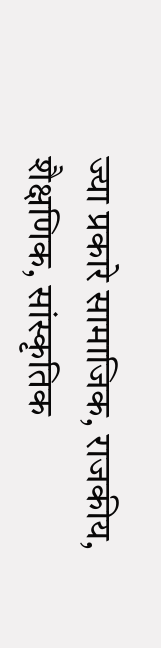ज्या प्रकारे सामाजिक, राजकीय, शैक्षणिक, सांस्कृतिक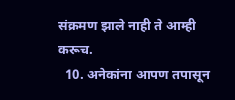संक्रमण झाले नाही ते आम्ही करूच.
  10. अनेकांना आपण तपासून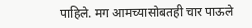पाहिले. मग आमच्यासोबतही चार पाऊले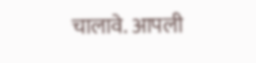चालावे. आपली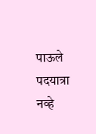पाऊले पदयात्रा नव्हे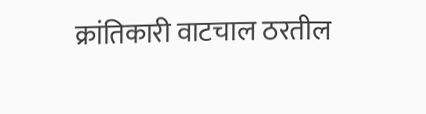क्रांतिकारी वाटचाल ठरतील